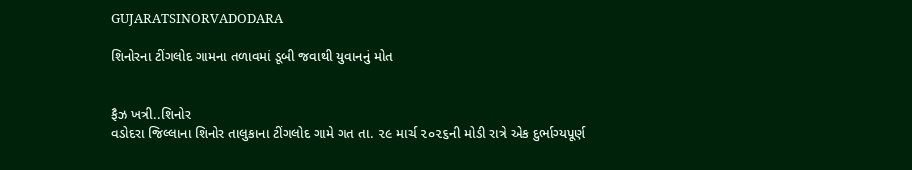GUJARATSINORVADODARA

શિનોરના ટીંગલોદ ગામના તળાવમાં ડૂબી જવાથી યુવાનનું મોત


ફૈઝ ખત્રી..શિનોર
વડોદરા જિલ્લાના શિનોર તાલુકાના ટીંગલોદ ગામે ગત તા. ૨૯ માર્ચ ૨૦૨૬ની મોડી રાત્રે એક દુર્ભાગ્યપૂર્ણ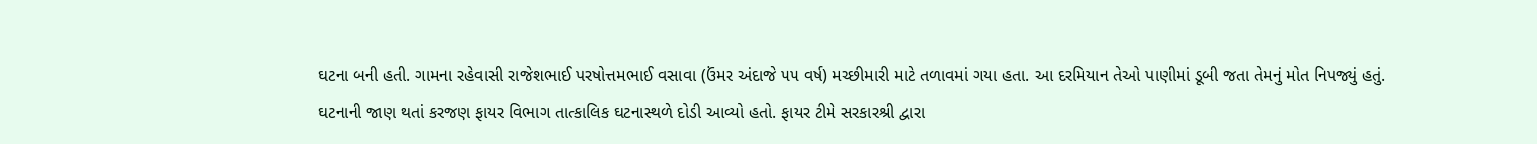ઘટના બની હતી. ગામના રહેવાસી રાજેશભાઈ પરષોત્તમભાઈ વસાવા (ઉંમર અંદાજે ૫૫ વર્ષ) મચ્છીમારી માટે તળાવમાં ગયા હતા. આ દરમિયાન તેઓ પાણીમાં ડૂબી જતા તેમનું મોત નિપજ્યું હતું.
ઘટનાની જાણ થતાં કરજણ ફાયર વિભાગ તાત્કાલિક ઘટનાસ્થળે દોડી આવ્યો હતો. ફાયર ટીમે સરકારશ્રી દ્વારા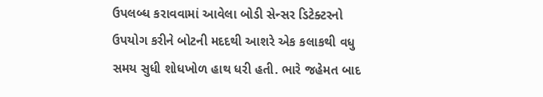ઉપલબ્ધ કરાવવામાં આવેલા બોડી સેન્સર ડિટેક્ટરનો ઉપયોગ કરીને બોટની મદદથી આશરે એક કલાકથી વધુ સમય સુધી શોધખોળ હાથ ધરી હતી. ભારે જહેમત બાદ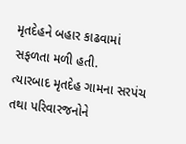મૃતદેહને બહાર કાઢવામાં સફળતા મળી હતી.
ત્યારબાદ મૃતદેહ ગામના સરપંચ તથા પરિવારજનોને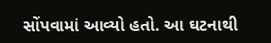સોંપવામાં આવ્યો હતો. આ ઘટનાથી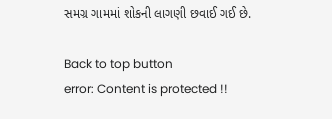સમગ્ર ગામમાં શોકની લાગણી છવાઈ ગઈ છે.

Back to top button
error: Content is protected !!